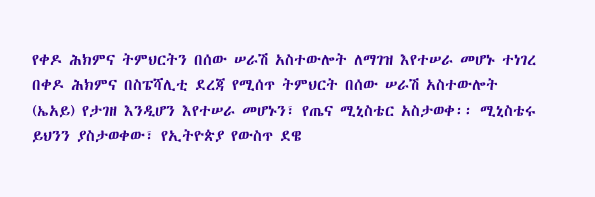የቀዶ ሕክምና ትምህርትን በሰው ሠራሽ አስተውሎት ለማገዝ እየተሠራ መሆኑ ተነገረ
በቀዶ ሕክምና በስፔሻሊቲ ደረጃ የሚሰጥ ትምህርት በሰው ሠራሽ አስተውሎት (ኤአይ) የታገዘ እንዲሆን እየተሠራ መሆኑን፣ የጤና ሚኒስቴር አስታወቀ፡፡ ሚኒስቴሩ ይህንን ያስታወቀው፣ የኢትዮጵያ የውስጥ ደዌ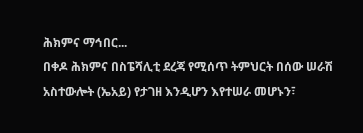ሕክምና ማኅበር...
በቀዶ ሕክምና በስፔሻሊቲ ደረጃ የሚሰጥ ትምህርት በሰው ሠራሽ አስተውሎት (ኤአይ) የታገዘ እንዲሆን እየተሠራ መሆኑን፣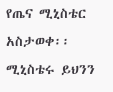የጤና ሚኒስቴር አስታወቀ፡፡ ሚኒስቴሩ ይህንን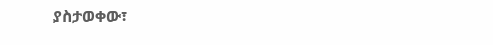ያስታወቀው፣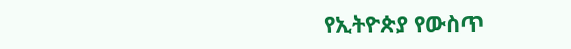የኢትዮጵያ የውስጥ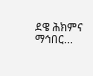ደዌ ሕክምና ማኅበር...